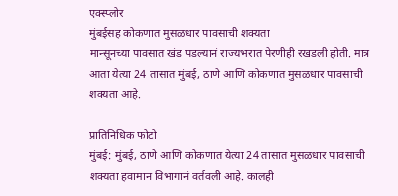एक्स्प्लोर
मुंबईसह कोकणात मुसळधार पावसाची शक्यता
मान्सूनच्या पावसात खंड पडल्यानं राज्यभरात पेरणीही रखडली होती. मात्र आता येत्या 24 तासात मुंबई, ठाणे आणि कोकणात मुसळधार पावसाची शक्यता आहे.

प्रातिनिधिक फोटो
मुंबई: मुंबई, ठाणे आणि कोकणात येत्या 24 तासात मुसळधार पावसाची शक्यता हवामान विभागानं वर्तवली आहे. कालही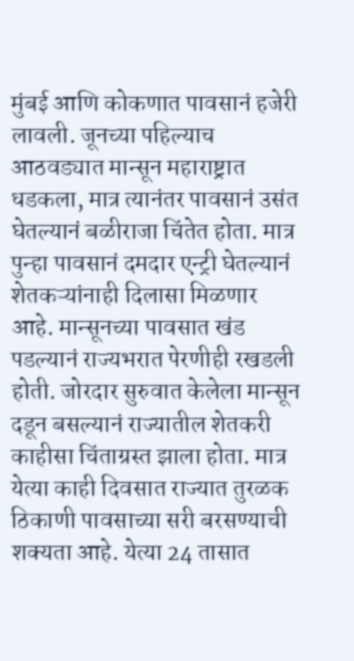मुंबई आणि कोकणात पावसानं हजेरी लावली. जूनच्या पहिल्याच आठवड्यात मान्सून महाराष्ट्रात धडकला, मात्र त्यानंतर पावसानं उसंत घेतल्यानं बळीराजा चिंतेत होता. मात्र पुन्हा पावसानं दमदार एन्ट्री घेतल्यानं शेतकऱ्यांनाही दिलासा मिळणार आहे. मान्सूनच्या पावसात खंड पडल्यानं राज्यभरात पेरणीही रखडली होती. जोरदार सुरुवात केलेला मान्सून दडून बसल्यानं राज्यातील शेतकरी काहीसा चिंताग्रस्त झाला होता. मात्र येत्या काही दिवसात राज्यात तुरळक ठिकाणी पावसाच्या सरी बरसण्याची शक्यता आहे. येत्या 24 तासात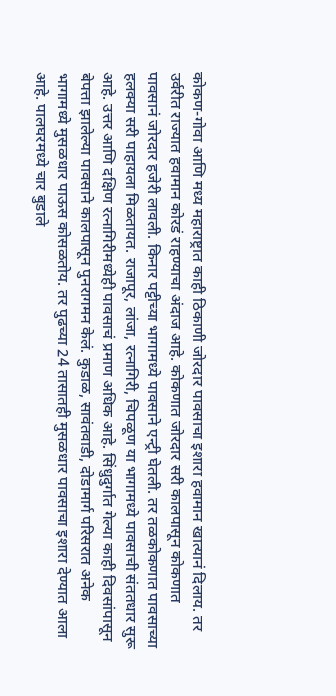कोकण-गोवा आणि मध्य महाराष्ट्रात काही ठिकाणी जोरदार पावसाचा इशारा हवामान खात्यानं दिलाय. तर उर्वरीत राज्यात हवामान कोरडं राहण्याचा अंदाज आहे. कोकणात जोरदार सरी कालपासून कोकणात पावसानं जोरदार हजेरी लावली. किनार पट्टीच्या भागामध्ये पावसाने एन्ट्री घेतली. तर तळकोकणात पावसाच्या हलक्या सरी पाहायला मिळतायत. राजापूर, लांजा, रत्नागिरी, चिपळूण या भागामध्ये पावसाची संततधार सुरू आहे. उत्तर आणि दक्षिण रत्नागिरीमध्येही पावसाचं प्रमाण अधिक आहे. सिंधुदुर्गात गेल्या काही दिवसांपासून बेपत्ता झालेल्या पावसाने कालपासून पुनरागमन केलं. कुडाळ, सावंतवाडी, दोडामार्ग परिसरात अनेक भागामध्ये मुसळधार पाऊस कोसळतोय. तर पुढच्या 24 तासातही मुसळधार पावसाचा इशारा देण्यात आला आहे. पालघरमध्ये चार बुडाले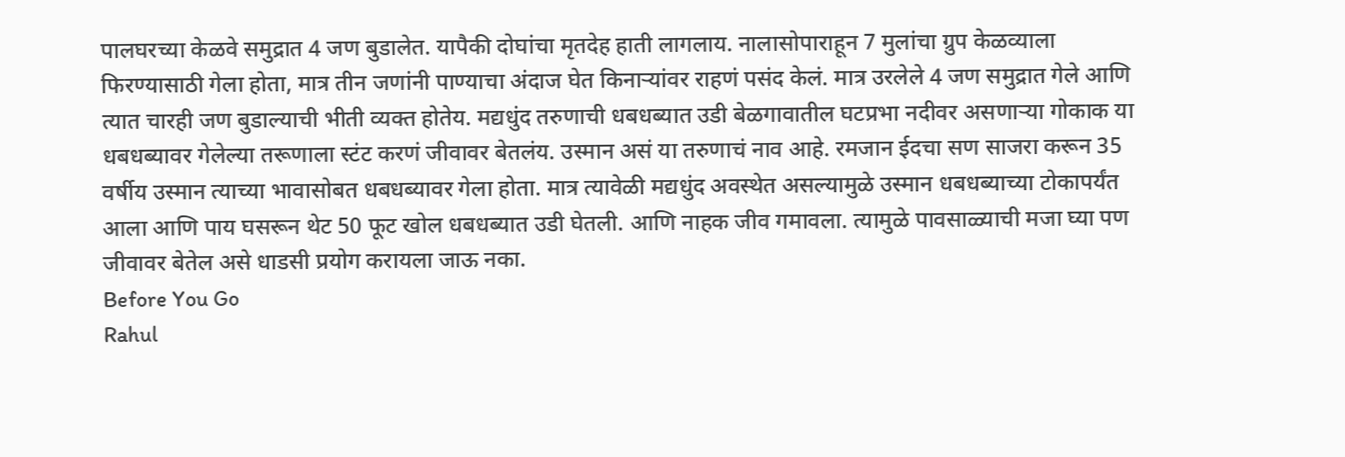पालघरच्या केळवे समुद्रात 4 जण बुडालेत. यापैकी दोघांचा मृतदेह हाती लागलाय. नालासोपाराहून 7 मुलांचा ग्रुप केळव्याला फिरण्यासाठी गेला होता, मात्र तीन जणांनी पाण्याचा अंदाज घेत किनाऱ्यांवर राहणं पसंद केलं. मात्र उरलेले 4 जण समुद्रात गेले आणि त्यात चारही जण बुडाल्याची भीती व्यक्त होतेय. मद्यधुंद तरुणाची धबधब्यात उडी बेळगावातील घटप्रभा नदीवर असणाऱ्या गोकाक या धबधब्यावर गेलेल्या तरूणाला स्टंट करणं जीवावर बेतलंय. उस्मान असं या तरुणाचं नाव आहे. रमजान ईदचा सण साजरा करून 35 वर्षीय उस्मान त्याच्या भावासोबत धबधब्यावर गेला होता. मात्र त्यावेळी मद्यधुंद अवस्थेत असल्यामुळे उस्मान धबधब्याच्या टोकापर्यंत आला आणि पाय घसरून थेट 50 फूट खोल धबधब्यात उडी घेतली. आणि नाहक जीव गमावला. त्यामुळे पावसाळ्याची मजा घ्या पण जीवावर बेतेल असे धाडसी प्रयोग करायला जाऊ नका.
Before You Go
Rahul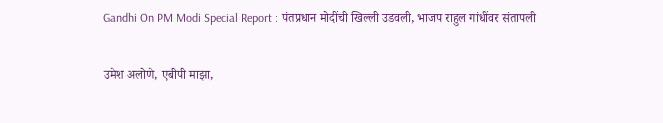Gandhi On PM Modi Special Report : पंतप्रधान मोदींची खिल्ली उडवली, भाजप राहुल गांधींवर संतापली

उमेश अलोणे, एबीपी माझा,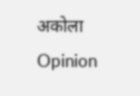अकोला
Opinion